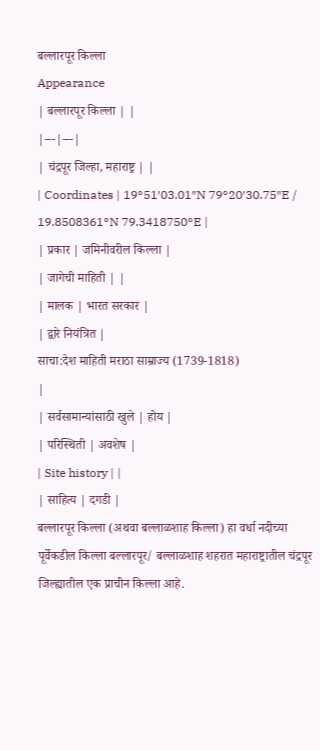बल्लारपूर किल्ला
Appearance
| बल्लारपूर किल्ला | |
|---|---|
| चंद्रपूर जिल्हा, महाराष्ट्र | |
| Coordinates | 19°51′03.01″N 79°20′30.75″E / 19.8508361°N 79.3418750°E |
| प्रकार | जमिनीवरील किल्ला |
| जागेची माहिती | |
| मालक | भारत सरकार |
| द्वारे नियंत्रित |
साचा:देश माहिती मराठा साम्राज्य (1739-1818)
|
| सर्वसामान्यांसाठी खुले | होय |
| परिस्थिती | अवशेष |
| Site history | |
| साहित्य | दगडी |
बल्लारपूर किल्ला (अथवा बल्लाळशाह किल्ला) हा वर्धा नदीच्या पूर्वेकडील किल्ला बल्लारपूर/ बल्लाळशाह शहरात महाराष्ट्रातील चंद्रपूर जिल्ह्यातील एक प्राचीन किल्ला आहे.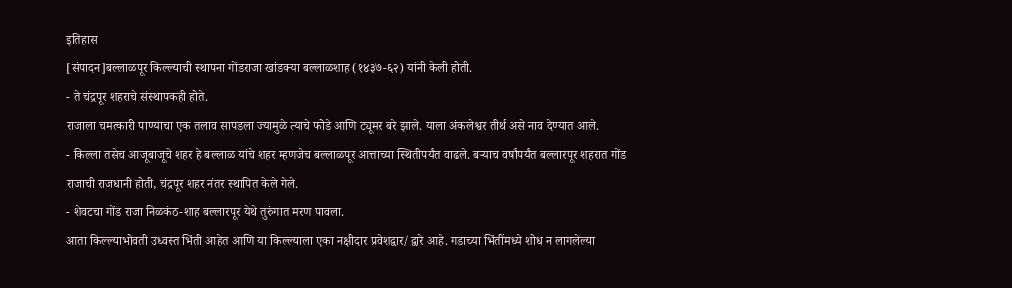इतिहास
[संपादन]बल्लाळपूर किल्ल्याची स्थापना गोंडराजा खांडक्या बल्लाळशाह (१४३७-६२) यांनी केली होती.
- ते चंद्रपूर शहराचे संस्थापकही होते.
राजाला चमत्कारी पाण्याचा एक तलाव सापडला ज्यामुळे त्याचे फोडे आणि ट्यूमर बरे झाले. याला अंकलेश्वर तीर्थ असे नाव देण्यात आले.
- किल्ला तसेच आजूबाजूचे शहर हे बल्लाळ यांचे शहर म्हणजेच बल्लाळपूर आत्ताच्या स्थितीपर्यंत वाढले. बऱ्याच वर्षांपर्यंत बल्लारपूर शहरात गोंड राजाची राजधानी होती, चंद्रपूर शहर नंतर स्थापित केले गेले.
- शेवटचा गोंड राजा निळकंठ-शाह बल्लारपूर येथे तुरुंगात मरण पावला.
आता किल्ल्याभोवती उध्वस्त भिंती आहेत आणि या किल्ल्याला एका नक्षीदार प्रवेशद्वार/द्वारे आहे. गडाच्या भिंतींमध्ये शोध न लागलेल्या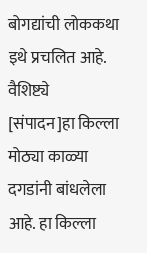बोगद्यांची लोककथा इथे प्रचलित आहे.
वैशिष्ट्ये
[संपादन]हा किल्ला मोठ्या काळ्या दगडांनी बांधलेला आहे. हा किल्ला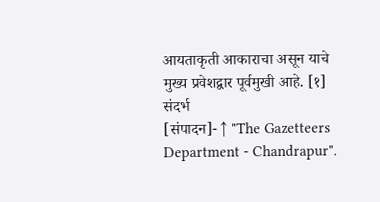आयताकृती आकाराचा असून याचे मुख्य प्रवेशद्वार पूर्वमुखी आहे. [१]
संदर्भ
[संपादन]- ↑ "The Gazetteers Department - Chandrapur".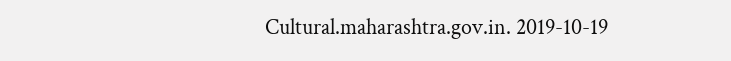Cultural.maharashtra.gov.in. 2019-10-19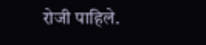रोजी पाहिले.